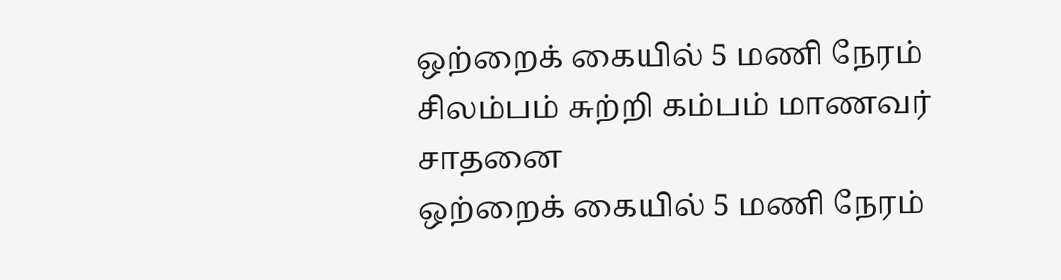ஒற்றைக் கையில் 5 மணி நேரம் சிலம்பம் சுற்றி கம்பம் மாணவர் சாதனை
ஒற்றைக் கையில் 5 மணி நேரம்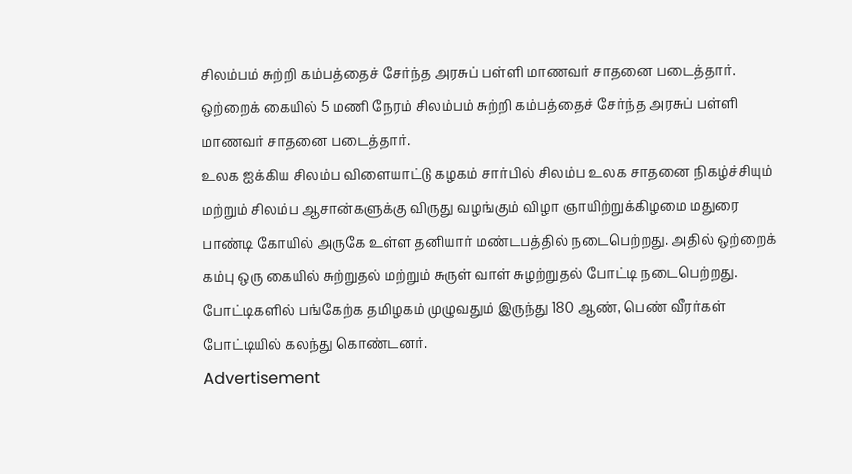சிலம்பம் சுற்றி கம்பத்தைச் சேர்ந்த அரசுப் பள்ளி மாணவர் சாதனை படைத்தார்.
ஒற்றைக் கையில் 5 மணி நேரம் சிலம்பம் சுற்றி கம்பத்தைச் சேர்ந்த அரசுப் பள்ளி மாணவர் சாதனை படைத்தார்.
உலக ஐக்கிய சிலம்ப விளையாட்டு கழகம் சார்பில் சிலம்ப உலக சாதனை நிகழ்ச்சியும் மற்றும் சிலம்ப ஆசான்களுக்கு விருது வழங்கும் விழா ஞாயிற்றுக்கிழமை மதுரை பாண்டி கோயில் அருகே உள்ள தனியார் மண்டபத்தில் நடைபெற்றது. அதில் ஒற்றைக் கம்பு ஒரு கையில் சுற்றுதல் மற்றும் சுருள் வாள் சுழற்றுதல் போட்டி நடைபெற்றது.
போட்டிகளில் பங்கேற்க தமிழகம் முழுவதும் இருந்து 180 ஆண், பெண் வீரர்கள் போட்டியில் கலந்து கொண்டனர்.
Advertisement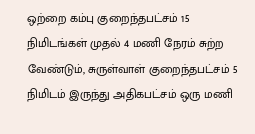ஒற்றை கம்பு குறைந்தபட்சம் 15 நிமிடங்கள் முதல் 4 மணி நேரம் சுற்ற வேண்டும், சுருள்வாள் குறைந்தபட்சம் 5 நிமிடம் இருந்து அதிகபட்சம் ஒரு மணி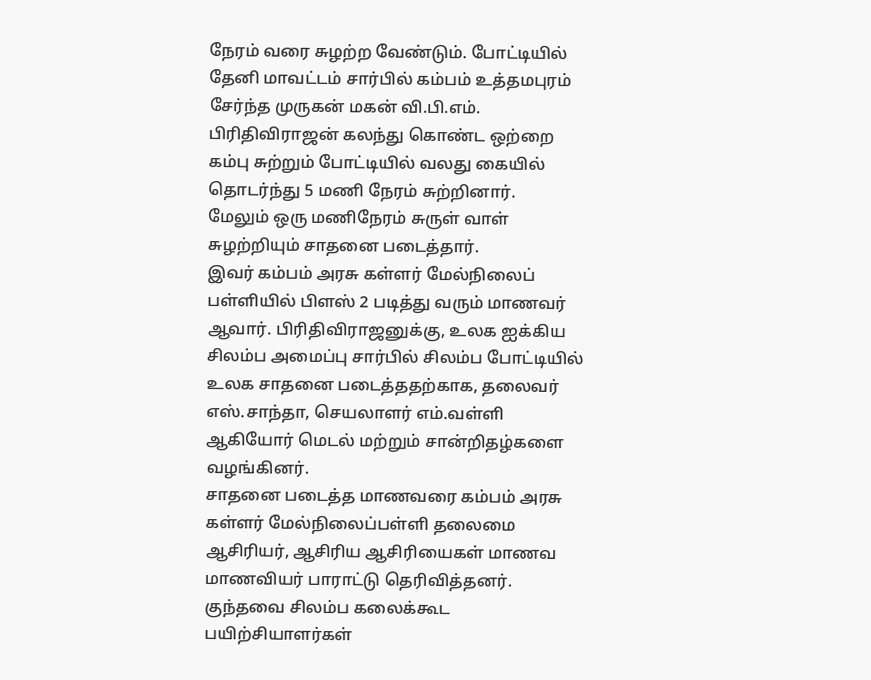நேரம் வரை சுழற்ற வேண்டும். போட்டியில் தேனி மாவட்டம் சார்பில் கம்பம் உத்தமபுரம் சேர்ந்த முருகன் மகன் வி.பி.எம். பிரிதிவிராஜன் கலந்து கொண்ட ஒற்றை கம்பு சுற்றும் போட்டியில் வலது கையில் தொடர்ந்து 5 மணி நேரம் சுற்றினார்.
மேலும் ஒரு மணிநேரம் சுருள் வாள் சுழற்றியும் சாதனை படைத்தார்.
இவர் கம்பம் அரசு கள்ளர் மேல்நிலைப் பள்ளியில் பிளஸ் 2 படித்து வரும் மாணவர் ஆவார். பிரிதிவிராஜனுக்கு, உலக ஐக்கிய சிலம்ப அமைப்பு சார்பில் சிலம்ப போட்டியில் உலக சாதனை படைத்ததற்காக, தலைவர் எஸ்.சாந்தா, செயலாளர் எம்.வள்ளி ஆகியோர் மெடல் மற்றும் சான்றிதழ்களை வழங்கினர்.
சாதனை படைத்த மாணவரை கம்பம் அரசு கள்ளர் மேல்நிலைப்பள்ளி தலைமை ஆசிரியர், ஆசிரிய ஆசிரியைகள் மாணவ மாணவியர் பாராட்டு தெரிவித்தனர்.
குந்தவை சிலம்ப கலைக்கூட பயிற்சியாளர்கள்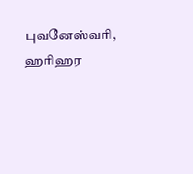புவனேஸ்வரி, ஹரிஹர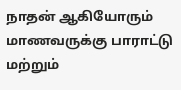நாதன் ஆகியோரும் மாணவருக்கு பாராட்டு மற்றும்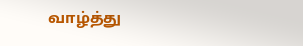வாழ்த்து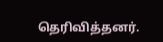தெரிவித்தனர்.